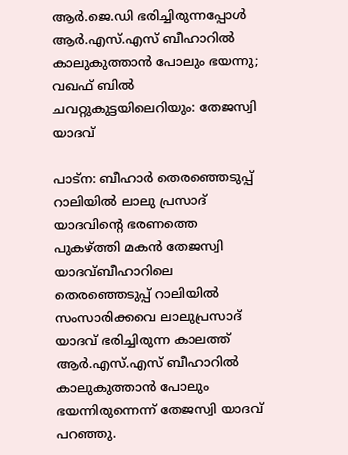ആര്‍.ജെ.ഡി ഭരിച്ചിരുന്നപ്പോള്‍ ആര്‍.എസ്.എസ് ബീഹാറില്‍ കാലുകുത്താന്‍ പോലും ഭയന്നു; വഖഫ് ബില്‍ ചവറ്റുകുട്ടയിലെറിയും: തേജസ്വി യാദവ്

പാട്‌ന: ബീഹാര്‍ തെരഞ്ഞെടുപ്പ് റാലിയില്‍ ലാലു പ്രസാദ് യാദവിന്റെ ഭരണത്തെ പുകഴ്ത്തി മകൻ തേജസ്വി യാദവ്ബീഹാറിലെ തെരഞ്ഞെടുപ്പ് റാലിയില്‍ സംസാരിക്കവെ ലാലുപ്രസാദ് യാദവ് ഭരിച്ചിരുന്ന കാലത്ത് ആര്‍.എസ്.എസ് ബീഹാറില്‍ കാലുകുത്താന്‍ പോലും ഭയന്നിരുന്നെന്ന് തേജസ്വി യാദവ് പറഞ്ഞു.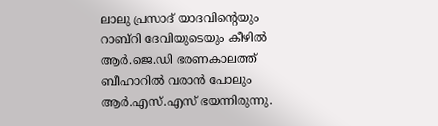ലാലു പ്രസാദ് യാദവിന്റെയും റാബ്‌റി ദേവിയുടെയും കീഴില്‍ ആര്‍.ജെ.ഡി ഭരണകാലത്ത് ബീഹാറില്‍ വരാന്‍ പോലും ആര്‍.എസ്.എസ് ഭയന്നിരുന്നു.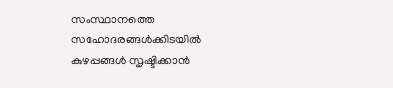സംസ്ഥാനത്തെ സഹോദരങ്ങള്‍ക്കിടയില്‍ കുഴപ്പങ്ങള്‍ സൃഷ്ടിക്കാന്‍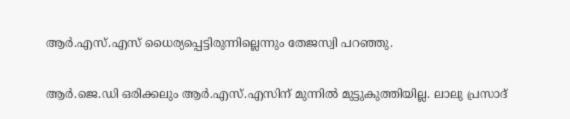ആര്‍.എസ്.എസ് ധൈര്യപ്പെട്ടിരുന്നില്ലെന്നും തേജസ്വി പറഞ്ഞു.

ആര്‍.ജെ.ഡി ഒരിക്കലും ആര്‍.എസ്.എസിന് മുന്നില്‍ മുട്ടുകുത്തിയില്ല. ലാലു പ്രസാദ്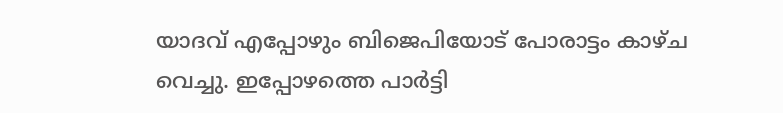യാദവ് എപ്പോഴും ബിജെപിയോട് പോരാട്ടം കാഴ്ച വെച്ചു. ഇപ്പോഴത്തെ പാര്‍ട്ടി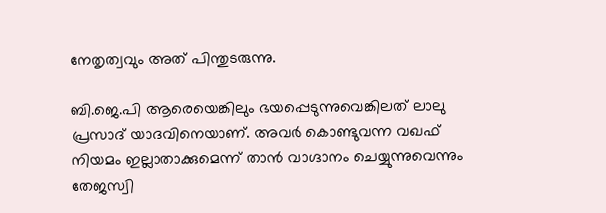നേതൃത്വവും അത് പിന്തുടരുന്നു.

ബി.ജെ.പി ആരെയെങ്കിലും ഭയപ്പെടുന്നുവെങ്കിലത് ലാലു പ്രസാദ് യാദവിനെയാണ്. അവര്‍ കൊണ്ടുവന്ന വഖഫ് നിയമം ഇല്ലാതാക്കുമെന്ന് താന്‍ വാഗ്ദാനം ചെയ്യുന്നുവെന്നും തേജസ്വി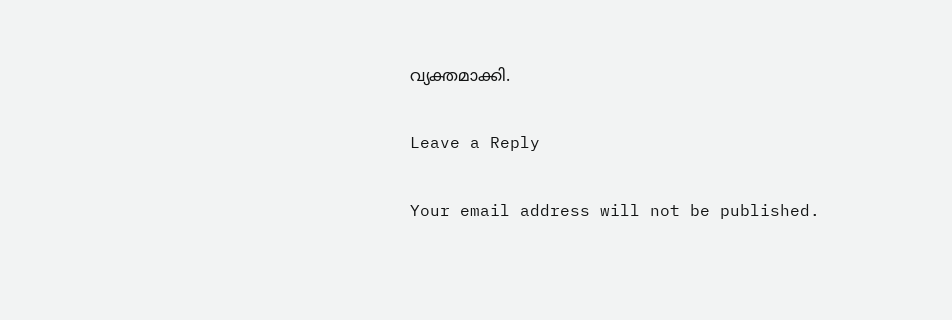വ്യക്തമാക്കി.

Leave a Reply

Your email address will not be published.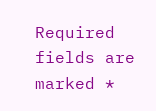Required fields are marked *